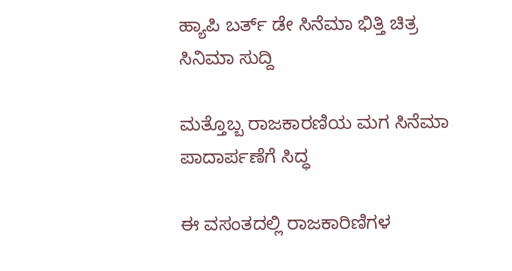ಹ್ಯಾಪಿ ಬರ್ತ್ ಡೇ ಸಿನೆಮಾ ಭಿತ್ತಿ ಚಿತ್ರ
ಸಿನಿಮಾ ಸುದ್ದಿ

ಮತ್ತೊಬ್ಬ ರಾಜಕಾರಣಿಯ ಮಗ ಸಿನೆಮಾ ಪಾದಾರ್ಪಣೆಗೆ ಸಿದ್ಧ

ಈ ವಸಂತದಲ್ಲಿ ರಾಜಕಾರಿಣಿಗಳ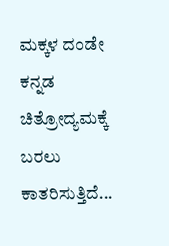ಮಕ್ಕಳ ದಂಡೇ ಕನ್ನಡ ಚಿತ್ರೋದ್ಯಮಕ್ಕೆ ಬರಲು ಕಾತರಿಸುತ್ತಿದೆ...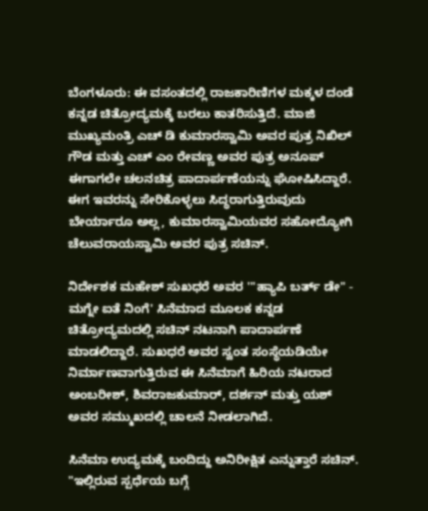ಬೆಂಗಳೂರು: ಈ ವಸಂತದಲ್ಲಿ ರಾಜಕಾರಿಣಿಗಳ ಮಕ್ಕಳ ದಂಡೆ ಕನ್ನಡ ಚಿತ್ರೋದ್ಯಮಕ್ಕೆ ಬರಲು ಕಾತರಿಸುತ್ತಿದೆ. ಮಾಜಿ ಮುಖ್ಯಮಂತ್ರಿ ಎಚ್ ಡಿ ಕುಮಾರಸ್ವಾಮಿ ಅವರ ಪುತ್ರ ನಿಖಿಲ್ ಗೌಡ ಮತ್ತು ಎಚ್ ಎಂ ರೇವಣ್ಣ ಅವರ ಪುತ್ರ ಅನೂಪ್ ಈಗಾಗಲೇ ಚಲನಚಿತ್ರ ಪಾದಾರ್ಪಣೆಯನ್ನು ಘೋಷಿಸಿದ್ದಾರೆ. ಈಗ ಇವರನ್ನು ಸೇರಿಕೊಳ್ಳಲು ಸಿದ್ಧರಾಗುತ್ತಿರುವುದು ಬೇರ್ಯಾರೂ ಅಲ್ಲ, ಕುಮಾರಸ್ವಾಮಿಯವರ ಸಹೋದ್ಯೋಗಿ ಚೆಲುವರಾಯಸ್ವಾಮಿ ಅವರ ಪುತ್ರ ಸಚಿನ್.

ನಿರ್ದೇಶಕ ಮಹೇಶ್ ಸುಖಧರೆ ಅವರ '"ಹ್ಯಾಪಿ ಬರ್ತ್ ಡೇ" - ಮಗ್ನೇ ಐತೆ ನಿಂಗೆ' ಸಿನೆಮಾದ ಮೂಲಕ ಕನ್ನಡ ಚಿತ್ರೋದ್ಯಮದಲ್ಲಿ ಸಚಿನ್ ನಟನಾಗಿ ಪಾದಾರ್ಪಣೆ ಮಾಡಲಿದ್ದಾರೆ. ಸುಖಧರೆ ಅವರ ಸ್ವಂತ ಸಂಸ್ಥೆಯಡಿಯೇ ನಿರ್ಮಾಣವಾಗುತ್ತಿರುವ ಈ ಸಿನೆಮಾಗೆ ಹಿರಿಯ ನಟರಾದ ಅಂಬರೀಶ್, ಶಿವರಾಜಕುಮಾರ್, ದರ್ಶನ್ ಮತ್ತು ಯಶ್ ಅವರ ಸಮ್ಮುಖದಲ್ಲಿ ಚಾಲನೆ ನೀಡಲಾಗಿದೆ.

ಸಿನೆಮಾ ಉದ್ಯಮಕ್ಕೆ ಬಂದಿದ್ದು ಅನಿರೀಕ್ಷಿತ ಎನ್ನುತ್ತಾರೆ ಸಚಿನ್. "ಇಲ್ಲಿರುವ ಸ್ಪರ್ಧೆಯ ಬಗ್ಗೆ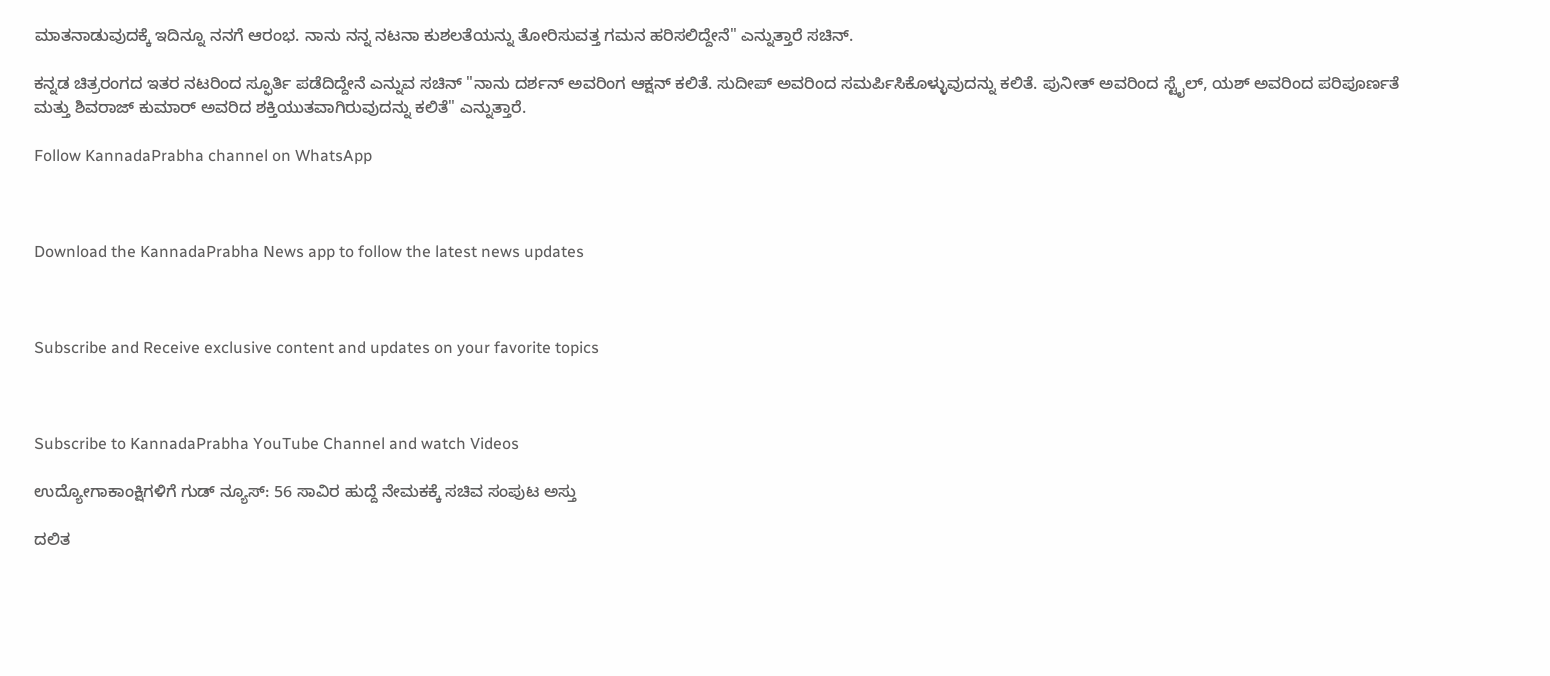ಮಾತನಾಡುವುದಕ್ಕೆ ಇದಿನ್ನೂ ನನಗೆ ಆರಂಭ. ನಾನು ನನ್ನ ನಟನಾ ಕುಶಲತೆಯನ್ನು ತೋರಿಸುವತ್ತ ಗಮನ ಹರಿಸಲಿದ್ದೇನೆ" ಎನ್ನುತ್ತಾರೆ ಸಚಿನ್.

ಕನ್ನಡ ಚಿತ್ರರಂಗದ ಇತರ ನಟರಿಂದ ಸ್ಫೂರ್ತಿ ಪಡೆದಿದ್ದೇನೆ ಎನ್ನುವ ಸಚಿನ್ "ನಾನು ದರ್ಶನ್ ಅವರಿಂಗ ಆಕ್ಷನ್ ಕಲಿತೆ. ಸುದೀಪ್ ಅವರಿಂದ ಸಮರ್ಪಿಸಿಕೊಳ್ಳುವುದನ್ನು ಕಲಿತೆ. ಪುನೀತ್ ಅವರಿಂದ ಸ್ಟೈಲ್, ಯಶ್ ಅವರಿಂದ ಪರಿಪೂರ್ಣತೆ ಮತ್ತು ಶಿವರಾಜ್ ಕುಮಾರ್ ಅವರಿದ ಶಕ್ತಿಯುತವಾಗಿರುವುದನ್ನು ಕಲಿತೆ" ಎನ್ನುತ್ತಾರೆ.

Follow KannadaPrabha channel on WhatsApp



Download the KannadaPrabha News app to follow the latest news updates



Subscribe and Receive exclusive content and updates on your favorite topics



Subscribe to KannadaPrabha YouTube Channel and watch Videos

ಉದ್ಯೋಗಾಕಾಂಕ್ಷಿಗಳಿಗೆ ಗುಡ್ ನ್ಯೂಸ್: 56 ಸಾವಿರ ಹುದ್ದೆ ನೇಮಕಕ್ಕೆ ಸಚಿವ ಸಂಪುಟ ಅಸ್ತು

ದಲಿತ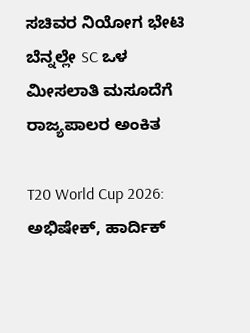ಸಚಿವರ ನಿಯೋಗ ಭೇಟಿ ಬೆನ್ನಲ್ಲೇ SC ಒಳ ಮೀಸಲಾತಿ ಮಸೂದೆಗೆ ರಾಜ್ಯಪಾಲರ ಅಂಕಿತ

T20 World Cup 2026: ಅಭಿಷೇಕ್, ಹಾರ್ದಿಕ್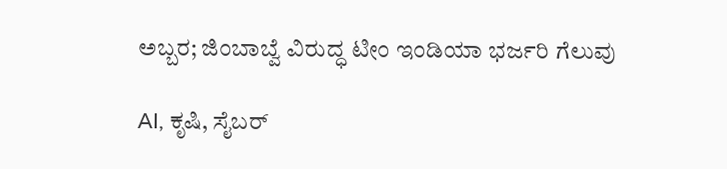ಅಬ್ಬರ; ಜಿಂಬಾಬ್ವೆ ವಿರುದ್ಧ ಟೀಂ ಇಂಡಿಯಾ ಭರ್ಜರಿ ಗೆಲುವು

AI, ಕೃಷಿ, ಸೈಬರ್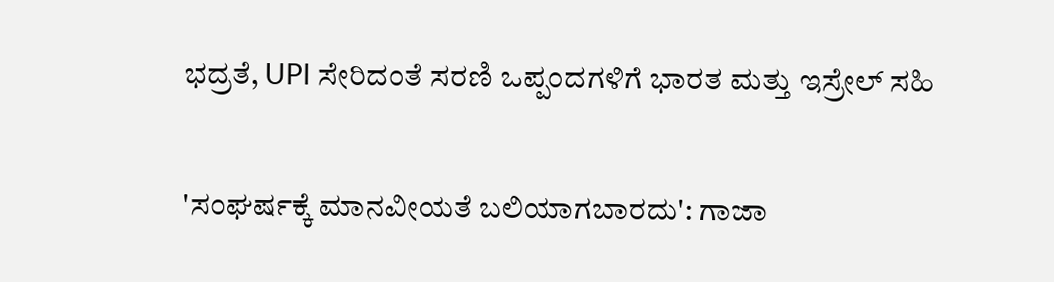ಭದ್ರತೆ, UPI ಸೇರಿದಂತೆ ಸರಣಿ ಒಪ್ಪಂದಗಳಿಗೆ ಭಾರತ ಮತ್ತು ಇಸ್ರೇಲ್ ಸಹಿ

'ಸಂಘರ್ಷಕ್ಕೆ ಮಾನವೀಯತೆ ಬಲಿಯಾಗಬಾರದು': ಗಾಜಾ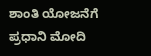ಶಾಂತಿ ಯೋಜನೆಗೆ ಪ್ರಧಾನಿ ಮೋದಿ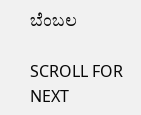ಬೆಂಬಲ

SCROLL FOR NEXT